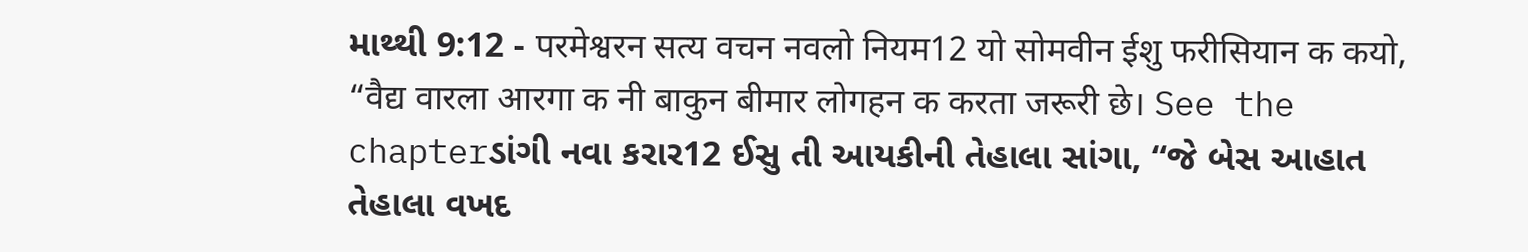માથ્થી 9:12 - परमेश्वरन सत्य वचन नवलो नियम12 यो सोमवीन ईशु फरीसियान क कयो, “वैद्य वारला आरगा क नी बाकुन बीमार लोगहन क करता जरूरी छे। See the chapterડાંગી નવા કરાર12 ઈસુ તી આયકીની તેહાલા સાંગા, “જે બેસ આહાત તેહાલા વખદ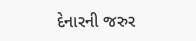દેનારની જરુર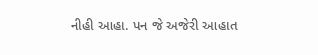નીહી આહા. પન જે અજેરી આહાત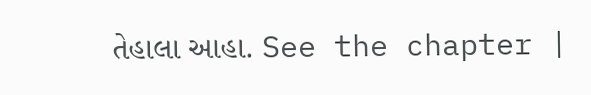તેહાલા આહા. See the chapter |